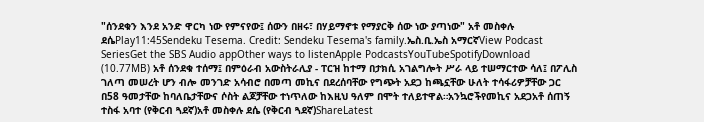"ሰንደቁን እንደ አንድ ዋርካ ነው የምናየው፤ ሰውን በዘሩ፣ በሃይማኖቱ የማያርቅ ሰው ነው ያጣነው" አቶ መስቀሉ ደሴPlay11:45Sendeku Tesema. Credit: Sendeku Tesema's family.ኤስ.ቢ.ኤስ አማርኛView Podcast SeriesGet the SBS Audio appOther ways to listenApple PodcastsYouTubeSpotifyDownload (10.77MB) አቶ ሰንደቁ ተሰማ፤ በምዕራብ አውስትራሊያ - ፐርዝ ከተማ በታክሲ አገልግሎት ሥራ ላይ ተሠማርተው ሳለ፤ በፖሊስ ገለጣ መሠረት ሆን ብሎ መንገድ አሳብሮ በመጣ መኪና በደረሰባቸው የግጭት አደጋ ከጫኗቸው ሁለት ተሳፋሪዎቻቸው ጋር በ58 ዓመታቸው ከባለቤታቸውና ሶስት ልጆቻቸው ተነጥለው ከእዚህ ዓለም በሞት ተለይተዋል።አንኳሮችየመኪና አደጋአቶ ሰጠኝ ተስፋ አባተ (የቅርብ ጓደኛ)አቶ መስቀሉ ደሴ (የቅርብ ጓደኛ)ShareLatest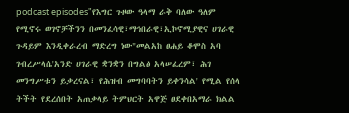podcast episodes"የእግር ጉዞው ዓላማ ራቅ ባለው ዓለም የሚኖሩ ወገኖቻችንን በመንፈሳዊ፣ማኅበራዊ፣ኢኮኖሚያዊና ሀገራዊ ጉዳይም እንዲቀራረብ ማድረግ ነው"መልአከ ፀሐይ ቆሞስ አባ ገብረሥላሴ'አንድ ሀገራዊ ቋንቋን በግልፅ አላሠፈረም፣ ሕገ መንግሥቱን ይቃረናል፣ የሕዝብ መግባባትን ይቀንሳል' የሚል የሰላ ትችት የደረሰበት አጠቃላይ ትምህርት አዋጅ ፀደቀበአማራ ክልል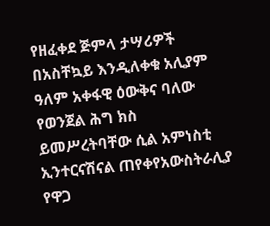የዘፈቀደ ጅምላ ታሣሪዎች በአስቸኳይ እንዲለቀቁ አሊያም ዓለም አቀፋዊ ዕውቅና ባለው የወንጀል ሕግ ክስ ይመሥረትባቸው ሲል አምነስቲ ኢንተርናሽናል ጠየቀየአውስትራሊያ የዋጋ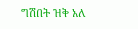ግሽበት ዝቅ አለ